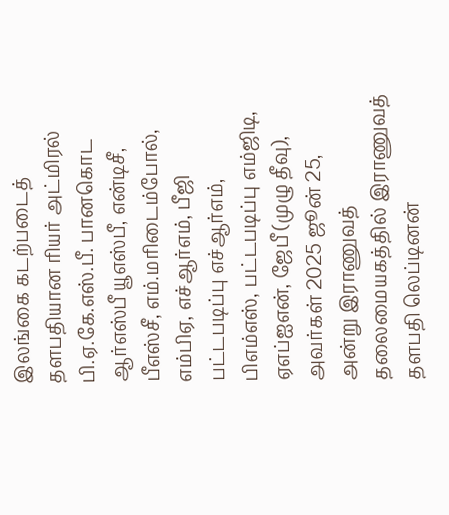இலங்கை கடற்படைத் தளபதியான ரியர் அட்மிரல் பி.ஏ.கே.எஸ்.பீ. பானகொட ஆர்எஸ்பீ யூஎஸ்பீ, என்டிசீ, பீஎஸ்சீ, எம்.மரிடைம்போல், எம்பிஏ, எச்ஆர்எம், பீஜி பட்டபடிப்பு எச்ஆர்எம், பிஎம்எஸ், பட்டபடிப்பு எம்ஜிடி, ஏஎப்ஐஎன், ஜேபீ (முழு தீவு), அவர்கள் 2025 ஜூன் 25, அன்று இராணுவத் தலைமையகத்தில் இராணுவத் தளபதி லெப்டினன்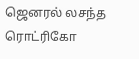ஜெனரல் லசந்த ரொட்ரிகோ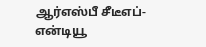ஆர்எஸ்பீ சீடீஎப்-என்டியூ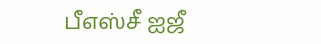பீஎஸ்சீ ஐஜீ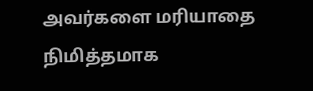அவர்களை மரியாதை நிமித்தமாக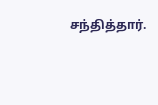சந்தித்தார்.